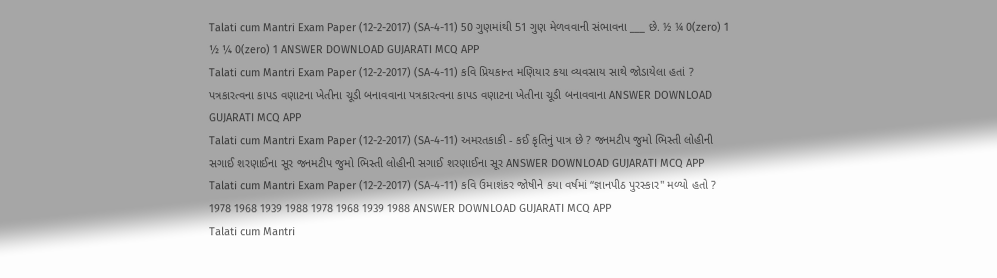Talati cum Mantri Exam Paper (12-2-2017) (SA-4-11) 50 ગુણમાંથી 51 ગુણ મેળવવાની સંભાવના ___ છે. ½ ¼ 0(zero) 1 ½ ¼ 0(zero) 1 ANSWER DOWNLOAD GUJARATI MCQ APP
Talati cum Mantri Exam Paper (12-2-2017) (SA-4-11) કવિ પ્રિયકાન્ત મણિયાર કયા વ્યવસાય સાથે જોડાયેલા હતાં ? પત્રકારત્વના કાપડ વણાટના ખેતીના ચૂડી બનાવવાના પત્રકારત્વના કાપડ વણાટના ખેતીના ચૂડી બનાવવાના ANSWER DOWNLOAD GUJARATI MCQ APP
Talati cum Mantri Exam Paper (12-2-2017) (SA-4-11) અમરતકાકી - કઈ કૃતિનું પાત્ર છે ? જનમટીપ જુમો ભિસ્તી લોહીની સગાઈ શરણાઈના સૂર જનમટીપ જુમો ભિસ્તી લોહીની સગાઈ શરણાઈના સૂર ANSWER DOWNLOAD GUJARATI MCQ APP
Talati cum Mantri Exam Paper (12-2-2017) (SA-4-11) કવિ ઉમાશંકર જોષીને કયા વર્ષમાં “જ્ઞાનપીઠ પુરસ્કાર" મળ્યો હતો ? 1978 1968 1939 1988 1978 1968 1939 1988 ANSWER DOWNLOAD GUJARATI MCQ APP
Talati cum Mantri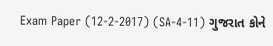Exam Paper (12-2-2017) (SA-4-11) ગુજરાત કોને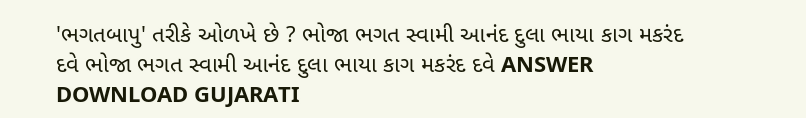'ભગતબાપુ' તરીકે ઓળખે છે ? ભોજા ભગત સ્વામી આનંદ દુલા ભાયા કાગ મકરંદ દવે ભોજા ભગત સ્વામી આનંદ દુલા ભાયા કાગ મકરંદ દવે ANSWER DOWNLOAD GUJARATI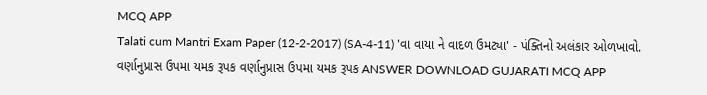MCQ APP
Talati cum Mantri Exam Paper (12-2-2017) (SA-4-11) 'વા વાયા ને વાદળ ઉમટ્યા' - પંક્તિનો અલંકાર ઓળખાવો. વર્ણાનુપ્રાસ ઉપમા યમક રૂપક વર્ણાનુપ્રાસ ઉપમા યમક રૂપક ANSWER DOWNLOAD GUJARATI MCQ APP